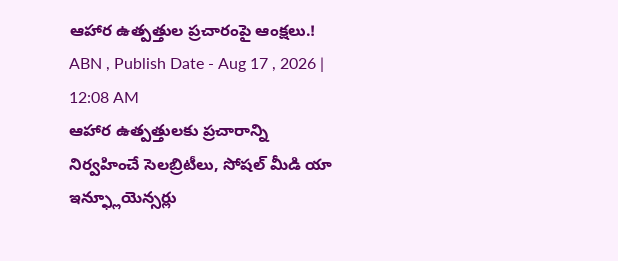ఆహార ఉత్పత్తుల ప్రచారంపై ఆంక్షలు.!
ABN , Publish Date - Aug 17 , 2026 | 12:08 AM
ఆహార ఉత్పత్తులకు ప్రచారాన్ని నిర్వహించే సెలబ్రిటీలు, సోషల్ మీడి యా ఇన్ఫ్లూయెన్సర్లు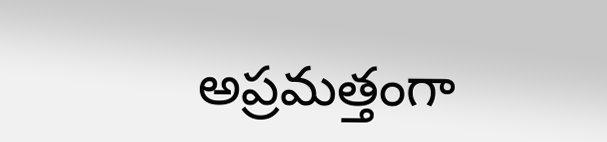అప్రమత్తంగా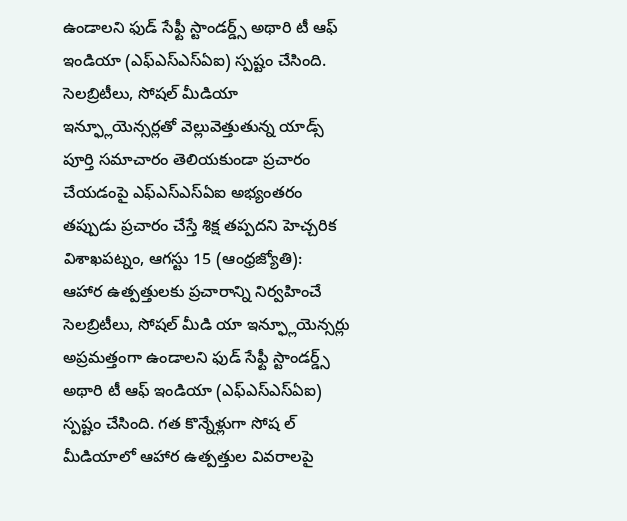ఉండాలని ఫుడ్ సేఫ్టీ స్టాండర్డ్స్ అథారి టీ ఆఫ్ ఇండియా (ఎఫ్ఎస్ఎస్ఏఐ) స్పష్టం చేసింది.
సెలబ్రిటీలు, సోషల్ మీడియా ఇన్ఫ్లూయెన్సర్లతో వెల్లువెత్తుతున్న యాడ్స్
పూర్తి సమాచారం తెలియకుండా ప్రచారం చేయడంపై ఎఫ్ఎస్ఎస్ఏఐ అభ్యంతరం
తప్పుడు ప్రచారం చేస్తే శిక్ష తప్పదని హెచ్చరిక
విశాఖపట్నం, ఆగస్టు 15 (ఆంధ్రజ్యోతి):
ఆహార ఉత్పత్తులకు ప్రచారాన్ని నిర్వహించే సెలబ్రిటీలు, సోషల్ మీడి యా ఇన్ఫ్లూయెన్సర్లు అప్రమత్తంగా ఉండాలని ఫుడ్ సేఫ్టీ స్టాండర్డ్స్ అథారి టీ ఆఫ్ ఇండియా (ఎఫ్ఎస్ఎస్ఏఐ) స్పష్టం చేసింది. గత కొన్నేళ్లుగా సోష ల్ మీడియాలో ఆహార ఉత్పత్తుల వివరాలపై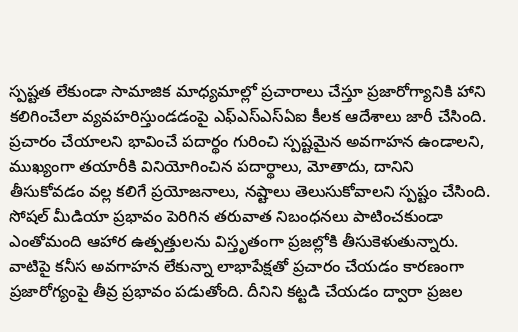స్పష్టత లేకుండా సామాజిక మాధ్యమాల్లో ప్రచారాలు చేస్తూ ప్రజారోగ్యానికి హాని కలిగించేలా వ్యవహరిస్తుండడంపై ఎఫ్ఎస్ఎస్ఏఐ కీలక ఆదేశాలు జారీ చేసింది.
ప్రచారం చేయాలని భావించే పదార్థం గురించి స్పష్టమైన అవగాహన ఉండాలని, ముఖ్యంగా తయారీకి వినియోగించిన పదార్థాలు, మోతాదు, దానిని తీసుకోవడం వల్ల కలిగే ప్రయోజనాలు, నష్టాలు తెలుసుకోవాలని స్పష్టం చేసింది. సోషల్ మీడియా ప్రభావం పెరిగిన తరువాత నిబంధనలు పాటించకుండా ఎంతోమంది ఆహార ఉత్పత్తులను విస్తృతంగా ప్రజల్లోకి తీసుకెళుతున్నారు. వాటిపై కనీస అవగాహన లేకున్నా లాభాపేక్షతో ప్రచారం చేయడం కారణంగా ప్రజారోగ్యంపై తీవ్ర ప్రభావం పడుతోంది. దీనిని కట్టడి చేయడం ద్వారా ప్రజల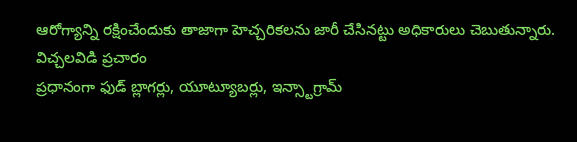ఆరోగ్యాన్ని రక్షించేందుకు తాజాగా హెచ్చరికలను జారీ చేసినట్టు అధికారులు చెబుతున్నారు.
విచ్చలవిడి ప్రచారం
ప్రధానంగా ఫుడ్ బ్లాగర్లు, యూట్యూబర్లు, ఇన్స్టాగ్రామ్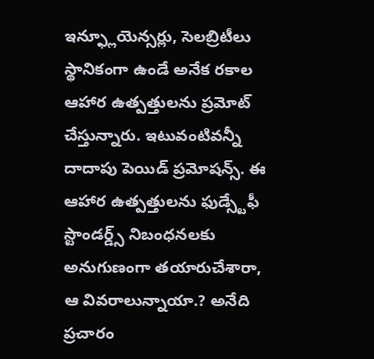ఇన్ఫ్లూయెన్సర్లు, సెలబ్రిటీలు స్థానికంగా ఉండే అనేక రకాల ఆహార ఉత్పత్తులను ప్రమోట్ చేస్తున్నారు. ఇటువంటివన్నీ దాదాపు పెయిడ్ ప్రమోషన్స్. ఈ ఆహార ఉత్పత్తులను ఫుడ్స్టేఫీ స్టాండర్డ్స్ నిబంధనలకు అనుగుణంగా తయారుచేశారా, ఆ వివరాలున్నాయా.? అనేది ప్రచారం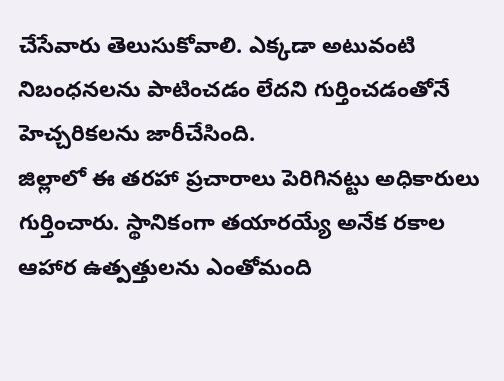చేసేవారు తెలుసుకోవాలి. ఎక్కడా అటువంటి నిబంధనలను పాటించడం లేదని గుర్తించడంతోనే హెచ్చరికలను జారీచేసింది.
జిల్లాలో ఈ తరహా ప్రచారాలు పెరిగినట్టు అధికారులు గుర్తించారు. స్థానికంగా తయారయ్యే అనేక రకాల ఆహార ఉత్పత్తులను ఎంతోమంది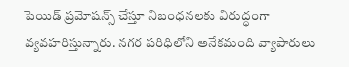పెయిడ్ ప్రమోషన్స్ చేస్తూ నిబంధనలకు విరుద్ధంగా వ్యవహరిస్తున్నారు. నగర పరిధిలోని అనేకమంది వ్యాపారులు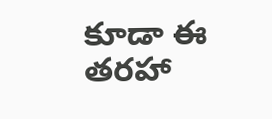కూడా ఈ తరహా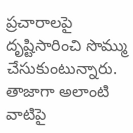ప్రచారాలపై దృష్టిసారించి సొమ్ము చేసుకుంటున్నారు. తాజాగా అలాంటి వాటిపై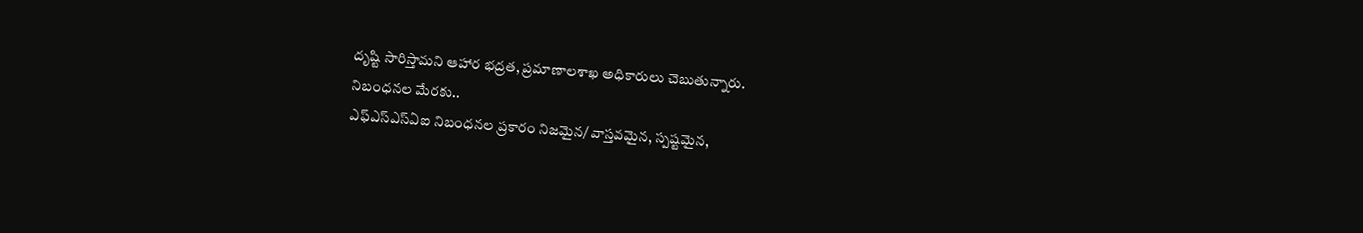దృష్టి సారిస్తామని ఆహార భద్రత, ప్రమాణాలశాఖ అధికారులు చెబుతున్నారు.
నిబంధనల మేరకు..
ఎఫ్ఎస్ఎస్ఏఐ నిబంధనల ప్రకారం నిజమైన/ వాస్తవమైన, స్పష్టమైన,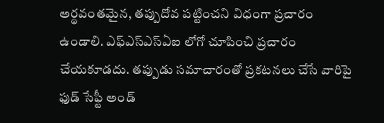అర్థవంతమైన, తప్పుదోవ పట్టించని విధంగా ప్రచారం ఉండాలి. ఎఫ్ఎస్ఎస్ఏఐ లోగో చూపించి ప్రచారం చేయకూడదు. తప్పుడు సమాచారంతో ప్రకటనలు చేసే వారిపై ఫుడ్ సేఫ్టీ అండ్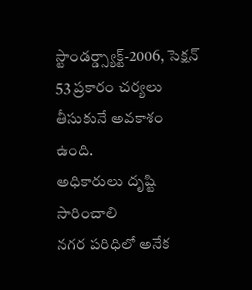స్టాండర్డ్స్యాక్ట్-2006, సెక్షన్ 53 ప్రకారం చర్యలు తీసుకునే అవకాశం ఉంది.
అధికారులు దృష్టి సారించాలి
నగర పరిధిలో అనేక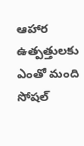ఆహార ఉత్పత్తులకు ఎంతో మంది సోషల్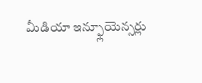మీడియా ఇన్ఫ్లూయెన్సర్లు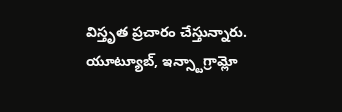విస్తృత ప్రచారం చేస్తున్నారు. యూట్యూబ్, ఇన్స్టాగ్రామ్లో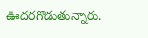ఊదరగొడుతున్నారు.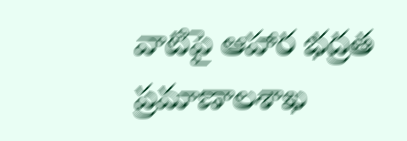వాటిపై ఆహార భద్రత ప్రమాణాలశాఖ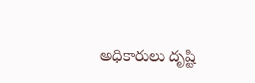అధికారులు దృష్టి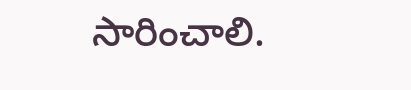సారించాలి.